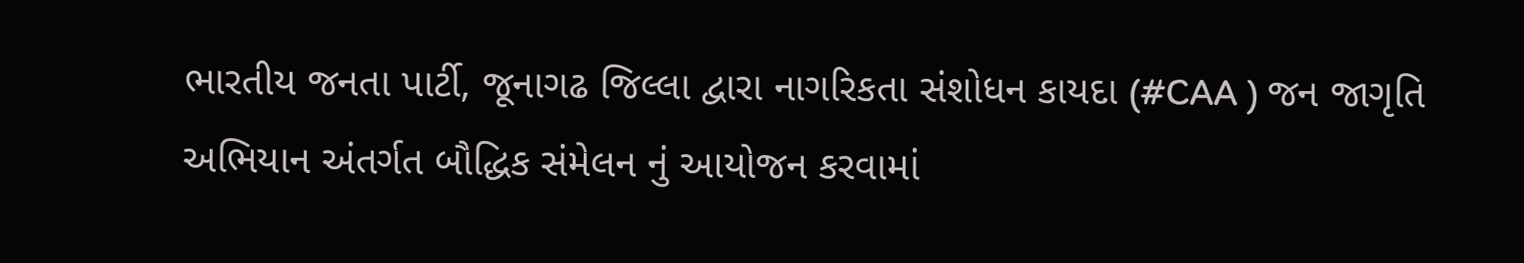ભારતીય જનતા પાર્ટી, જૂનાગઢ જિલ્લા દ્વારા નાગરિકતા સંશોધન કાયદા (#CAA ) જન જાગૃતિ અભિયાન અંતર્ગત બૌદ્ધિક સંમેલન નું આયોજન કરવામાં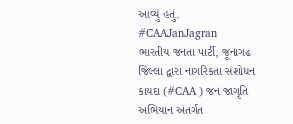આવ્યું હતું.
#CAAJanJagran
ભારતીય જનતા પાર્ટી, જૂનાગઢ જિલ્લા દ્વારા નાગરિકતા સંશોધન કાયદા (#CAA ) જન જાગૃતિ અભિયાન અંતર્ગત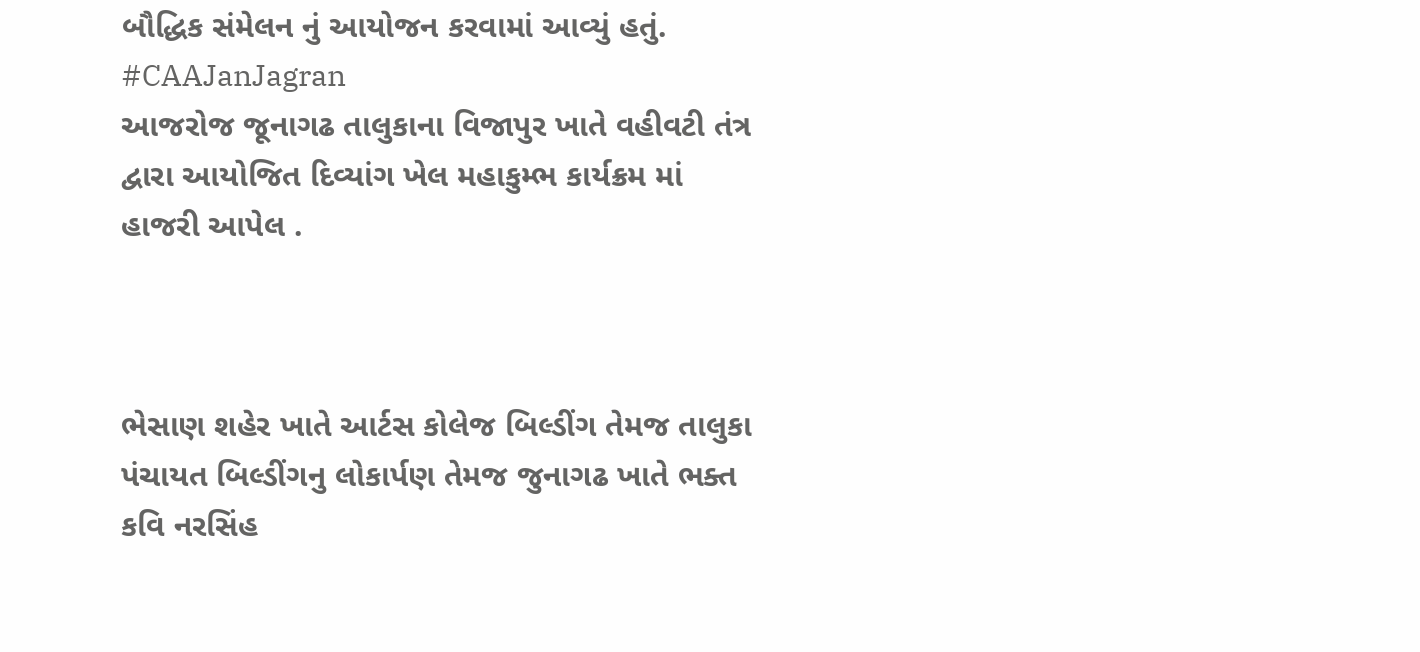બૌદ્ધિક સંમેલન નું આયોજન કરવામાં આવ્યું હતું.
#CAAJanJagran
આજરોજ જૂનાગઢ તાલુકાના વિજાપુર ખાતે વહીવટી તંત્ર દ્વારા આયોજિત દિવ્યાંગ ખેલ મહાકુમ્ભ કાર્યક્રમ માં હાજરી આપેલ .



ભેસાણ શહેર ખાતે આર્ટસ કોલેજ બિલ્ડીંગ તેમજ તાલુકા પંચાયત બિલ્ડીંગનુ લોકાર્પણ તેમજ જુનાગઢ ખાતે ભક્ત કવિ નરસિંહ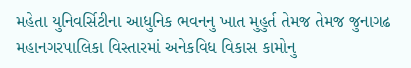મહેતા યુનિવર્સિટીના આધુનિક ભવનનુ ખાત મુહુર્ત તેમજ તેમજ જુનાગઢ મહાનગરપાલિકા વિસ્તારમાં અનેકવિધ વિકાસ કામોનુ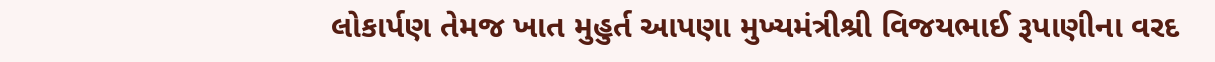લોકાર્પણ તેમજ ખાત મુહુર્ત આપણા મુખ્યમંત્રીશ્રી વિજયભાઈ રૂપાણીના વરદ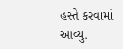હસ્તે કરવામાં આવ્યુ.